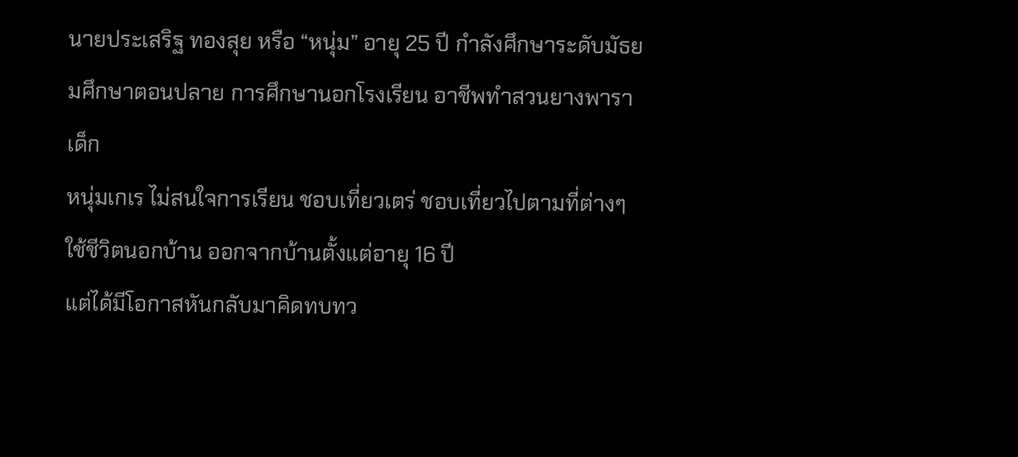นายประเสริฐ ทองสุย หรือ “หนุ่ม” อายุ 25 ปี กำลังศึกษาระดับมัธยมศึกษาตอนปลาย การศึกษานอกโรงเรียน อาชีพทำสวนยางพารา
เด็ก
หนุ่มเกเร ไม่สนใจการเรียน ชอบเที่ยวเตร่ ชอบเที่ยวไปตามที่ต่างๆ
ใช้ชีวิตนอกบ้าน ออกจากบ้านตั้งแต่อายุ 16 ปี
แต่ได้มีโอกาสหันกลับมาคิดทบทว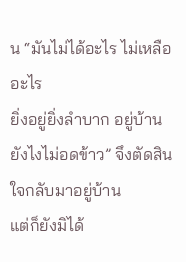น “มันไม่ได้อะไร ไม่เหลืออะไร
ยิ่งอยู่ยิ่งลำบาก อยู่บ้านยังไงไม่อดข้าว” จึงตัดสินใจกลับมาอยู่บ้าน
แต่ก็ยังมิได้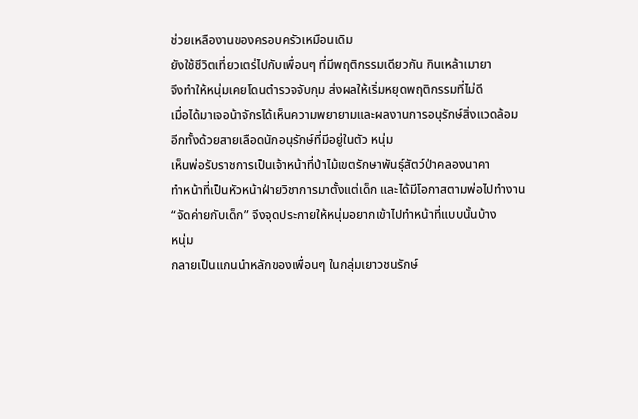ช่วยเหลืองานของครอบครัวเหมือนเดิม
ยังใช้ชีวิตเที่ยวเตร่ไปกับเพื่อนๆ ที่มีพฤติกรรมเดียวกัน กินเหล้าเมายา
จึงทำให้หนุ่มเคยโดนตำรวจจับกุม ส่งผลให้เริ่มหยุดพฤติกรรมที่ไม่ดี
เมื่อได้มาเจอน้าจักรได้เห็นความพยายามและผลงานการอนุรักษ์สิ่งแวดล้อม
อีกทั้งด้วยสายเลือดนักอนุรักษ์ที่มีอยู่ในตัว หนุ่ม
เห็นพ่อรับราชการเป็นเจ้าหน้าที่ป่าไม้เขตรักษาพันธุ์สัตว์ป่าคลองนาคา
ทำหน้าที่เป็นหัวหน้าฝ่ายวิชาการมาตั้งแต่เด็ก และได้มีโอกาสตามพ่อไปทำงาน
“จัดค่ายกับเด็ก” จึงจุดประกายให้หนุ่มอยากเข้าไปทำหน้าที่แบบนั้นบ้าง
หนุ่ม
กลายเป็นแกนนำหลักของเพื่อนๆ ในกลุ่มเยาวชนรักษ์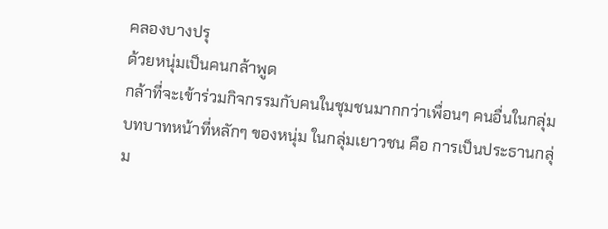คลองบางปรุ
ด้วยหนุ่มเป็นคนกล้าพูด
กล้าที่จะเข้าร่วมกิจกรรมกับคนในชุมชนมากกว่าเพื่อนๆ คนอื่นในกลุ่ม
บทบาทหน้าที่หลักๆ ของหนุ่ม ในกลุ่มเยาวชน คือ การเป็นประธานกลุ่ม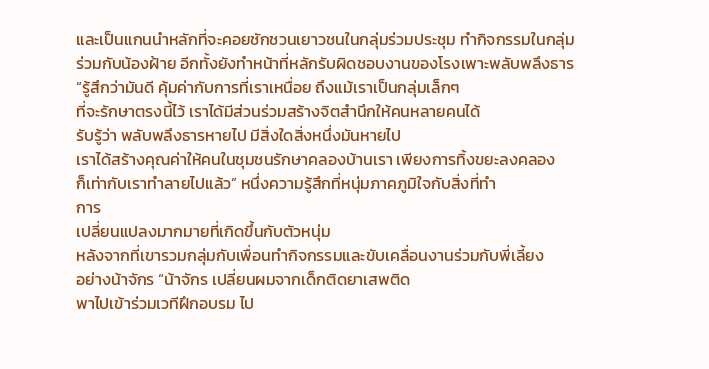และเป็นแกนนำหลักที่จะคอยชักชวนเยาวชนในกลุ่มร่วมประชุม ทำกิจกรรมในกลุ่ม
ร่วมกับน้องฝ้าย อีกทั้งยังทำหน้าที่หลักรับผิดชอบงานของโรงเพาะพลับพลึงธาร
“รู้สึกว่ามันดี คุ้มค่ากับการที่เราเหนื่อย ถึงแม้เราเป็นกลุ่มเล็กๆ
ที่จะรักษาตรงนี้ไว้ เราได้มีส่วนร่วมสร้างจิตสำนึกให้คนหลายคนได้
รับรู้ว่า พลับพลึงธารหายไป มีสิ่งใดสิ่งหนึ่งมันหายไป
เราได้สร้างคุณค่าให้คนในชุมชนรักษาคลองบ้านเรา เพียงการทิ้งขยะลงคลอง
ก็เท่ากับเราทำลายไปแล้ว” หนึ่งความรู้สึกที่หนุ่มภาคภูมิใจกับสิ่งที่ทำ
การ
เปลี่ยนแปลงมากมายที่เกิดขึ้นกับตัวหนุ่ม
หลังจากที่เขารวมกลุ่มกับเพื่อนทำกิจกรรมและขับเคลื่อนงานร่วมกับพี่เลี้ยง
อย่างน้าจักร “น้าจักร เปลี่ยนผมจากเด็กติดยาเสพติด
พาไปเข้าร่วมเวทีฝึกอบรม ไป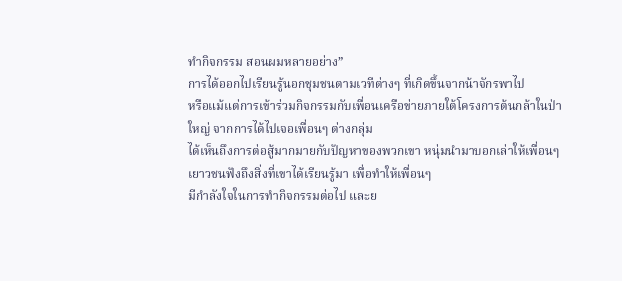ทำกิจกรรม สอนผมหลายอย่าง”
การได้ออกไปเรียนรู้นอกชุมชนตามเวทีต่างๆ ที่เกิดขึ้นจากน้าจักรพาไป
หรือแม้แต่การเข้าร่วมกิจกรรมกับเพื่อนเครือข่ายภายใต้โครงการต้นกล้าในป่า
ใหญ่ จากการได้ไปเจอเพื่อนๆ ต่างกลุ่ม
ได้เห็นถึงการต่อสู้มากมายกับปัญหาของพวกเขา หนุ่มนำมาบอกเล่าให้เพื่อนๆ
เยาวชนฟังถึงสิ่งที่เขาได้เรียนรู้มา เพื่อทำให้เพื่อนๆ
มีกำลังใจในการทำกิจกรรมต่อไป และย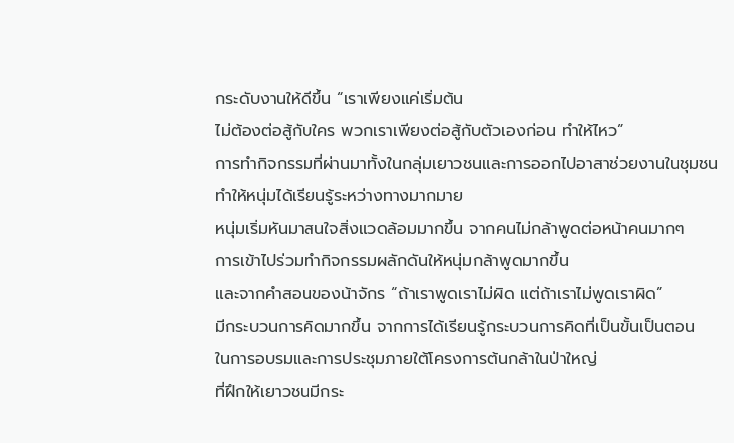กระดับงานให้ดีขึ้น “เราเพียงแค่เริ่มต้น
ไม่ต้องต่อสู้กับใคร พวกเราเพียงต่อสู้กับตัวเองก่อน ทำให้ไหว”
การทำกิจกรรมที่ผ่านมาทั้งในกลุ่มเยาวชนและการออกไปอาสาช่วยงานในชุมชน
ทำให้หนุ่มได้เรียนรู้ระหว่างทางมากมาย
หนุ่มเริ่มหันมาสนใจสิ่งแวดล้อมมากขึ้น จากคนไม่กล้าพูดต่อหน้าคนมากๆ
การเข้าไปร่วมทำกิจกรรมผลักดันให้หนุ่มกล้าพูดมากขึ้น
และจากคำสอนของน้าจักร “ถ้าเราพูดเราไม่ผิด แต่ถ้าเราไม่พูดเราผิด”
มีกระบวนการคิดมากขึ้น จากการได้เรียนรู้กระบวนการคิดที่เป็นขั้นเป็นตอน
ในการอบรมและการประชุมภายใต้โครงการต้นกล้าในป่าใหญ่
ที่ฝึกให้เยาวชนมีกระ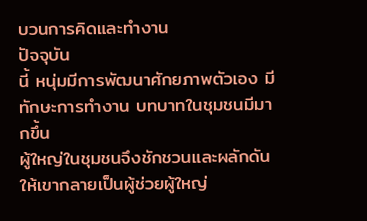บวนการคิดและทำงาน
ปัจจุบัน
นี้ หนุ่มมีการพัฒนาศักยภาพตัวเอง มีทักษะการทำงาน บทบาทในชุมชนมีมากขึ้น
ผู้ใหญ่ในชุมชนจึงชักชวนและผลักดันให้เขากลายเป็นผู้ช่วยผู้ใหญ่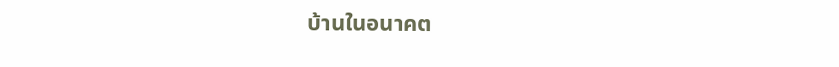บ้านในอนาคต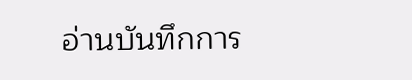อ่านบันทึกการ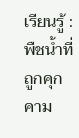เรียนรู้ : พืชน้ำที่ถูกคุกคาม